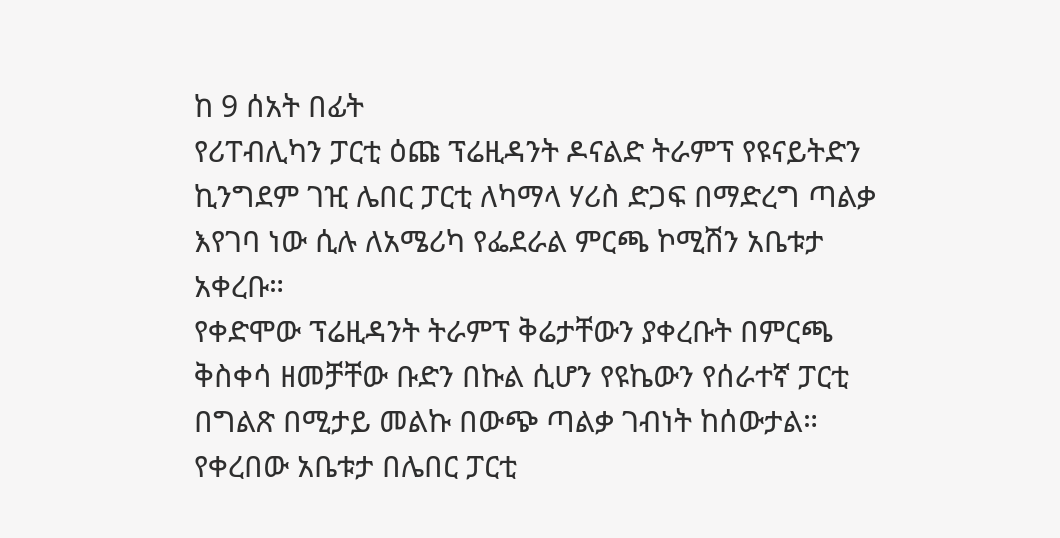ከ 9 ሰአት በፊት
የሪፐብሊካን ፓርቲ ዕጩ ፕሬዚዳንት ዶናልድ ትራምፕ የዩናይትድን ኪንግደም ገዢ ሌበር ፓርቲ ለካማላ ሃሪስ ድጋፍ በማድረግ ጣልቃ እየገባ ነው ሲሉ ለአሜሪካ የፌደራል ምርጫ ኮሚሽን አቤቱታ አቀረቡ።
የቀድሞው ፕሬዚዳንት ትራምፕ ቅሬታቸውን ያቀረቡት በምርጫ ቅስቀሳ ዘመቻቸው ቡድን በኩል ሲሆን የዩኬውን የሰራተኛ ፓርቲ በግልጽ በሚታይ መልኩ በውጭ ጣልቃ ገብነት ከሰውታል።
የቀረበው አቤቱታ በሌበር ፓርቲ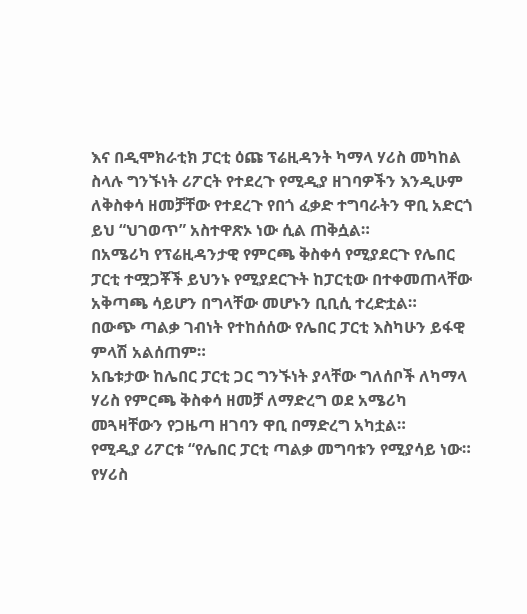እና በዲሞክራቲክ ፓርቲ ዕጩ ፕሬዚዳንት ካማላ ሃሪስ መካከል ስላሉ ግንኙነት ሪፖርት የተደረጉ የሚዲያ ዘገባዎችን እንዲሁም ለቅስቀሳ ዘመቻቸው የተደረጉ የበጎ ፈቃድ ተግባራትን ዋቢ አድርጎ ይህ “ህገወጥ” አስተዋጽኦ ነው ሲል ጠቅሷል።
በአሜሪካ የፕሬዚዳንታዊ የምርጫ ቅስቀሳ የሚያደርጉ የሌበር ፓርቲ ተሟጋቾች ይህንኑ የሚያደርጉት ከፓርቲው በተቀመጠላቸው አቅጣጫ ሳይሆን በግላቸው መሆኑን ቢቢሲ ተረድቷል።
በውጭ ጣልቃ ገብነት የተከሰሰው የሌበር ፓርቲ እስካሁን ይፋዊ ምላሽ አልሰጠም።
አቤቱታው ከሌበር ፓርቲ ጋር ግንኙነት ያላቸው ግለሰቦች ለካማላ ሃሪስ የምርጫ ቅስቀሳ ዘመቻ ለማድረግ ወደ አሜሪካ መጓዛቸውን የጋዜጣ ዘገባን ዋቢ በማድረግ አካቷል።
የሚዲያ ሪፖርቱ “የሌበር ፓርቲ ጣልቃ መግባቱን የሚያሳይ ነው። የሃሪስ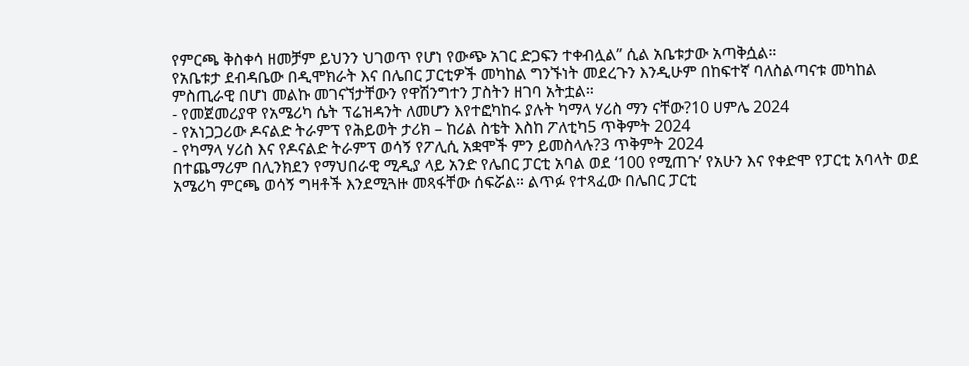የምርጫ ቅስቀሳ ዘመቻም ይህንን ህገወጥ የሆነ የውጭ አገር ድጋፍን ተቀብሏል” ሲል አቤቱታው አጣቅሷል።
የአቤቱታ ደብዳቤው በዲሞክራት እና በሌበር ፓርቲዎች መካከል ግንኙነት መደረጉን እንዲሁም በከፍተኛ ባለስልጣናቱ መካከል ምስጢራዊ በሆነ መልኩ መገናኘታቸውን የዋሽንግተን ፓስትን ዘገባ አትቷል።
- የመጀመሪያዋ የአሜሪካ ሴት ፕሬዝዳንት ለመሆን እየተፎካከሩ ያሉት ካማላ ሃሪስ ማን ናቸው?10 ሀምሌ 2024
- የአነጋጋሪው ዶናልድ ትራምፕ የሕይወት ታሪክ – ከሪል ስቴት እስከ ፖለቲካ5 ጥቅምት 2024
- የካማላ ሃሪስ እና የዶናልድ ትራምፕ ወሳኝ የፖሊሲ አቋሞች ምን ይመስላሉ?3 ጥቅምት 2024
በተጨማሪም በሊንክደን የማህበራዊ ሚዲያ ላይ አንድ የሌበር ፓርቲ አባል ወደ ‘100 የሚጠጉ’ የአሁን እና የቀድሞ የፓርቲ አባላት ወደ አሜሪካ ምርጫ ወሳኝ ግዛቶች እንደሚጓዙ መጻፋቸው ሰፍሯል። ልጥፉ የተጻፈው በሌበር ፓርቲ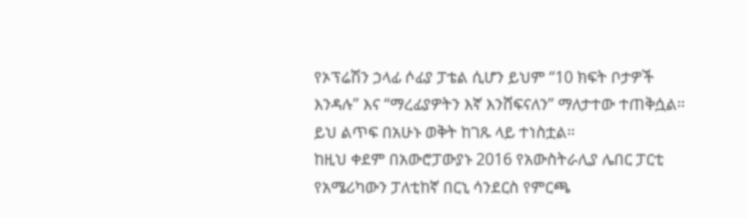የኦፕሬሽን ኃላፊ ሶፊያ ፓቴል ሲሆን ይህም “10 ክፍት ቦታዎች እንዳሉ” እና “ማረፊያዎትን እኛ እንሸፍናለን” ማለታተው ተጠቅሷል። ይህ ልጥፍ በአሁኑ ወቅት ከገጹ ላይ ተነስቷል።
ከዚህ ቀደም በአውሮፓውያኑ 2016 የአውስትራሊያ ሌበር ፓርቲ የአሜሪካውን ፓለቲከኛ በርኒ ሳንደርስ የምርጫ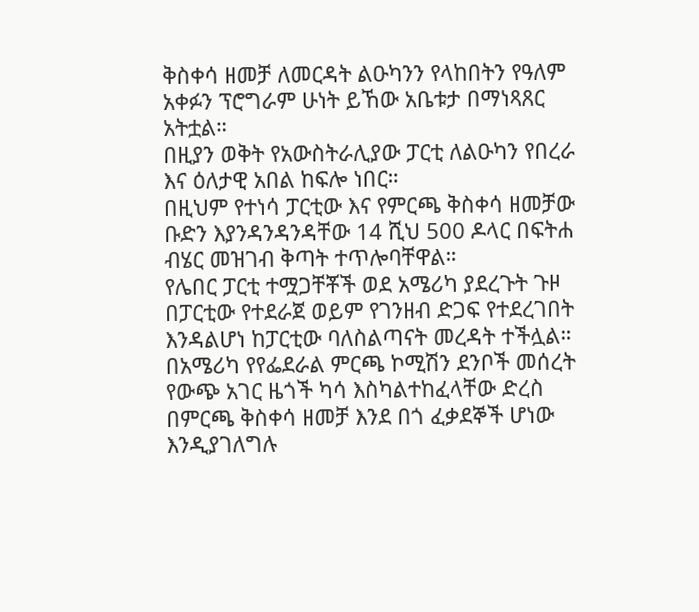ቅስቀሳ ዘመቻ ለመርዳት ልዑካንን የላከበትን የዓለም አቀፉን ፕሮግራም ሁነት ይኸው አቤቱታ በማነጻጸር አትቷል።
በዚያን ወቅት የአውስትራሊያው ፓርቲ ለልዑካን የበረራ እና ዕለታዊ አበል ከፍሎ ነበር።
በዚህም የተነሳ ፓርቲው እና የምርጫ ቅስቀሳ ዘመቻው ቡድን እያንዳንዳንዳቸው 14 ሺህ 500 ዶላር በፍትሐ ብሄር መዝገብ ቅጣት ተጥሎባቸዋል።
የሌበር ፓርቲ ተሟጋቸቾች ወደ አሜሪካ ያደረጉት ጉዞ በፓርቲው የተደራጀ ወይም የገንዘብ ድጋፍ የተደረገበት እንዳልሆነ ከፓርቲው ባለስልጣናት መረዳት ተችሏል።
በአሜሪካ የየፌደራል ምርጫ ኮሚሽን ደንቦች መሰረት የውጭ አገር ዜጎች ካሳ እስካልተከፈላቸው ድረስ በምርጫ ቅስቀሳ ዘመቻ እንደ በጎ ፈቃደኞች ሆነው እንዲያገለግሉ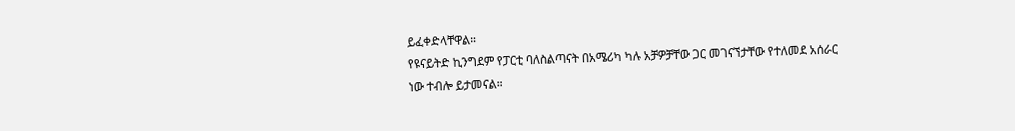ይፈቀድላቸዋል።
የዩናይትድ ኪንግደም የፓርቲ ባለስልጣናት በአሜሪካ ካሉ አቻዎቻቸው ጋር መገናኘታቸው የተለመደ አሰራር ነው ተብሎ ይታመናል።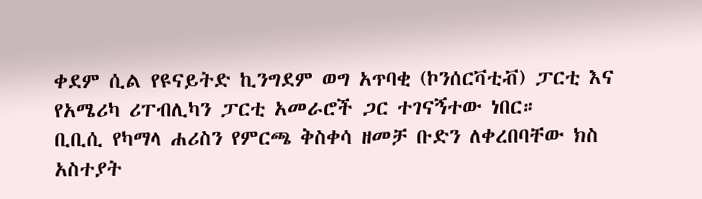ቀደም ሲል የዩናይትድ ኪንግደም ወግ አጥባቂ (ኮንሰርቫቲቭ) ፓርቲ እና የአሜሪካ ሪፐብሊካን ፓርቲ አመራሮች ጋር ተገናኝተው ነበር።
ቢቢሲ የካማላ ሐሪስን የምርጫ ቅስቀሳ ዘመቻ ቡድን ለቀረበባቸው ክስ አስተያት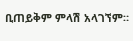ቢጠይቅም ምላሽ አላገኘም።